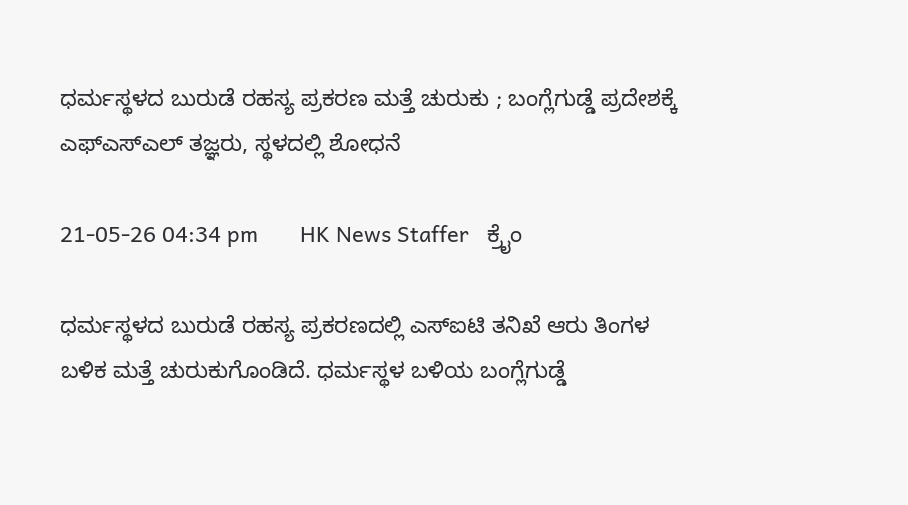ಧರ್ಮಸ್ಥಳದ ಬುರುಡೆ ರಹಸ್ಯ ಪ್ರಕರಣ ಮತ್ತೆ ಚುರುಕು ; ಬಂಗ್ಲೆಗುಡ್ಡೆ ಪ್ರದೇಶಕ್ಕೆ ಎಫ್ಎಸ್ಎಲ್ ತಜ್ಞರು, ಸ್ಥಳದಲ್ಲಿ ಶೋಧನೆ

21-05-26 04:34 pm       HK News Staffer   ಕ್ರೈಂ

ಧರ್ಮಸ್ಥಳದ ಬುರುಡೆ ರಹಸ್ಯ ಪ್ರಕರಣದಲ್ಲಿ ಎಸ್ಐಟಿ ತನಿಖೆ ಆರು ತಿಂಗಳ ಬಳಿಕ ಮತ್ತೆ ಚುರುಕುಗೊಂಡಿದೆ. ಧರ್ಮಸ್ಥಳ ಬಳಿಯ ಬಂಗ್ಲೆಗುಡ್ಡೆ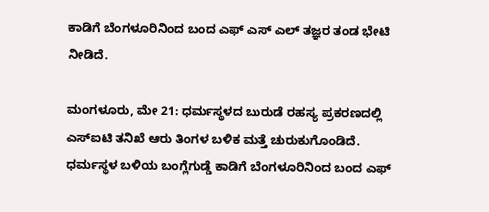ಕಾಡಿಗೆ ಬೆಂಗಳೂರಿನಿಂದ ಬಂದ ಎಫ್ ಎಸ್ ಎಲ್ ತಜ್ಞರ ತಂಡ ಭೇಟಿ ನೀಡಿದೆ.

ಮಂಗಳೂರು, ಮೇ 21: ಧರ್ಮಸ್ಥಳದ ಬುರುಡೆ ರಹಸ್ಯ ಪ್ರಕರಣದಲ್ಲಿ ಎಸ್ಐಟಿ ತನಿಖೆ ಆರು ತಿಂಗಳ ಬಳಿಕ ಮತ್ತೆ ಚುರುಕುಗೊಂಡಿದೆ. ಧರ್ಮಸ್ಥಳ ಬಳಿಯ ಬಂಗ್ಲೆಗುಡ್ಡೆ ಕಾಡಿಗೆ ಬೆಂಗಳೂರಿನಿಂದ ಬಂದ ಎಫ್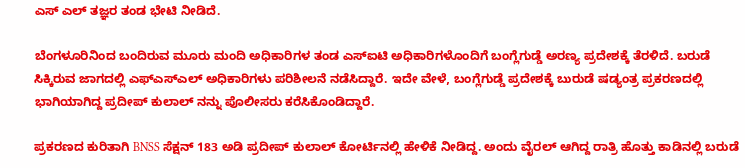ಎಸ್ ಎಲ್ ತಜ್ಞರ ತಂಡ ಭೇಟಿ ನೀಡಿದೆ.

ಬೆಂಗಳೂರಿನಿಂದ ಬಂದಿರುವ ಮೂರು ಮಂದಿ ಅಧಿಕಾರಿಗಳ ತಂಡ ಎಸ್ಐಟಿ‌ ಅಧಿಕಾರಿಗಳೊಂದಿಗೆ ಬಂಗ್ಲೆಗುಡ್ಡೆ ಅರಣ್ಯ ಪ್ರದೇಶಕ್ಕೆ ತೆರಳಿದೆ. ಬರುಡೆ ಸಿಕ್ಕಿರುವ ಜಾಗದಲ್ಲಿ ಎಫ್ಎಸ್ಎಲ್‌ ಅಧಿಕಾರಿಗಳು ಪರಿಶೀಲನೆ ನಡೆಸಿದ್ದಾರೆ. ಇದೇ ವೇಳೆ, ಬಂಗ್ಲೆಗುಡ್ಡೆ ಪ್ರದೇಶಕ್ಕೆ ಬುರುಡೆ ಷಡ್ಯಂತ್ರ ಪ್ರಕರಣದಲ್ಲಿ ಭಾಗಿಯಾಗಿದ್ದ ಪ್ರದೀಪ್ ಕುಲಾಲ್ ನನ್ನು ಪೊಲೀಸರು ಕರೆಸಿಕೊಂಡಿದ್ದಾರೆ.

ಪ್ರಕರಣದ ಕುರಿತಾಗಿ BNSS ಸೆಕ್ಷನ್ 183 ಅಡಿ ಪ್ರದೀಪ್ ಕುಲಾಲ್ ಕೋರ್ಟಿನಲ್ಲಿ ಹೇಳಿಕೆ ನೀಡಿದ್ದ. ಅಂದು ವೈರಲ್ ಆಗಿದ್ದ ರಾತ್ರಿ ಹೊತ್ತು ಕಾಡಿನಲ್ಲಿ ಬರುಡೆ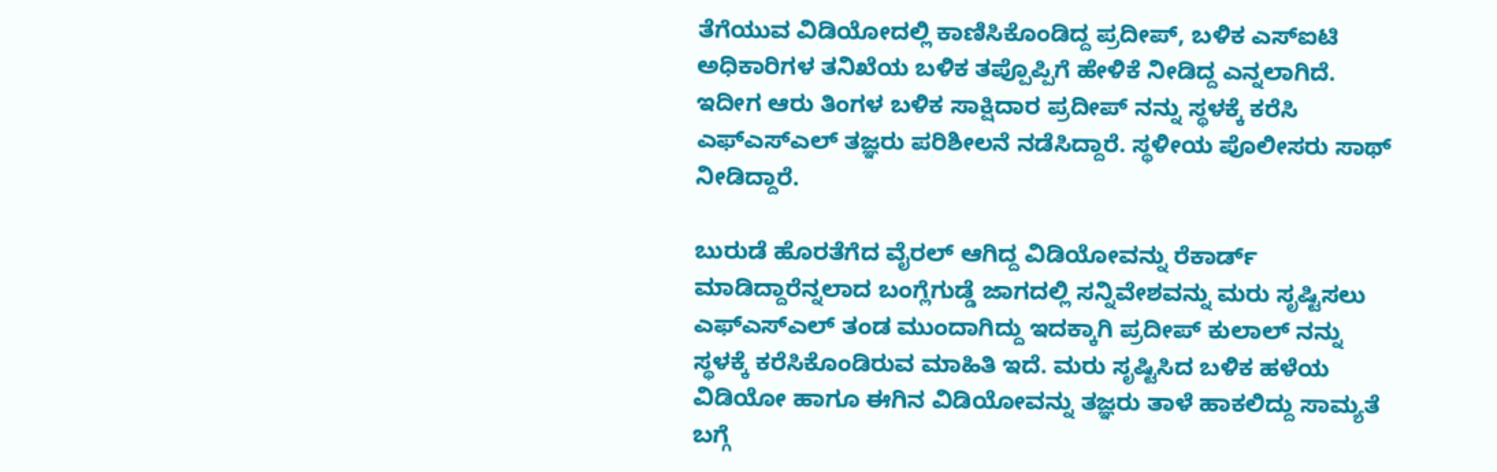ತೆಗೆಯುವ ವಿಡಿಯೋದಲ್ಲಿ ಕಾಣಿಸಿಕೊಂಡಿದ್ದ ಪ್ರದೀಪ್, ಬಳಿಕ ಎಸ್ಐಟಿ ಅಧಿಕಾರಿಗಳ ತ‌ನಿಖೆಯ ಬಳಿಕ ತಪ್ಪೊಪ್ಪಿಗೆ ಹೇಳಿಕೆ ನೀಡಿದ್ದ ಎನ್ನಲಾಗಿದೆ. ಇದೀಗ ಆರು ತಿಂಗಳ ಬಳಿಕ ಸಾಕ್ಷಿದಾರ ಪ್ರದೀಪ್ ನನ್ನು ಸ್ಥಳಕ್ಕೆ ಕರೆಸಿ ಎಫ್ಎಸ್ಎಲ್ ತಜ್ಞರು ಪರಿಶೀಲನೆ ನಡೆಸಿದ್ದಾರೆ. ಸ್ಥಳೀಯ ಪೊಲೀಸರು ಸಾಥ್ ನೀಡಿದ್ದಾರೆ.

ಬುರುಡೆ ಹೊರತೆಗೆದ ವೈರಲ್ ಆಗಿದ್ದ ವಿಡಿಯೋವನ್ನು ರೆಕಾರ್ಡ್ ಮಾಡಿದ್ದಾರೆನ್ನಲಾದ ಬಂಗ್ಲೆಗುಡ್ಡೆ ಜಾಗದಲ್ಲಿ ಸನ್ನಿವೇಶವನ್ನು ಮರು ಸೃಷ್ಟಿಸಲು ಎಫ್ಎಸ್ಎಲ್ ತಂಡ ಮುಂದಾಗಿದ್ದು ಇದಕ್ಕಾಗಿ ಪ್ರದೀಪ್ ಕುಲಾಲ್ ನನ್ನು ಸ್ಥಳಕ್ಕೆ ಕರೆಸಿಕೊಂಡಿರುವ ಮಾಹಿತಿ ಇದೆ. ಮರು ಸೃಷ್ಟಿಸಿದ ಬಳಿಕ ಹಳೆಯ ವಿಡಿಯೋ ಹಾಗೂ ಈಗಿನ ವಿಡಿಯೋವನ್ನು ತಜ್ಞರು ತಾಳೆ ಹಾಕಲಿದ್ದು ಸಾಮ್ಯತೆ ಬಗ್ಗೆ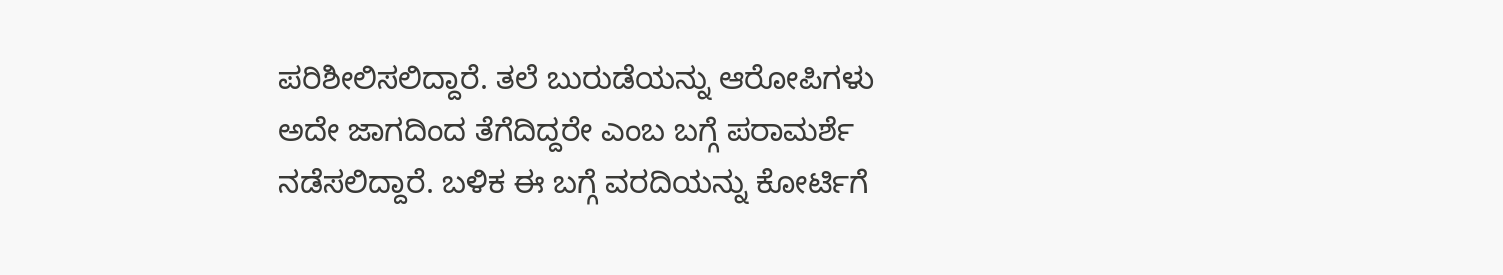ಪರಿಶೀಲಿಸಲಿದ್ದಾರೆ. ತಲೆ ಬುರುಡೆಯನ್ನು ಆರೋಪಿಗಳು ಅದೇ ಜಾಗದಿಂದ ತೆಗೆದಿದ್ದರೇ ಎಂಬ ಬಗ್ಗೆ ಪರಾಮರ್ಶೆ ನಡೆಸಲಿದ್ದಾರೆ. ಬಳಿಕ ಈ ಬಗ್ಗೆ ವರದಿಯನ್ನು ಕೋರ್ಟಿಗೆ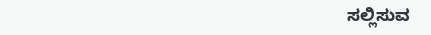ಸಲ್ಲಿಸುವ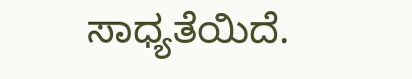ಸಾಧ್ಯತೆಯಿದೆ.